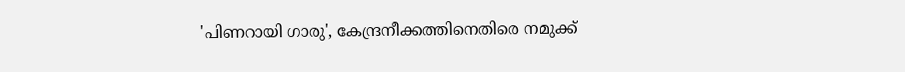'പിണറായി ഗാരു', കേന്ദ്രനീക്കത്തിനെതിരെ നമുക്ക്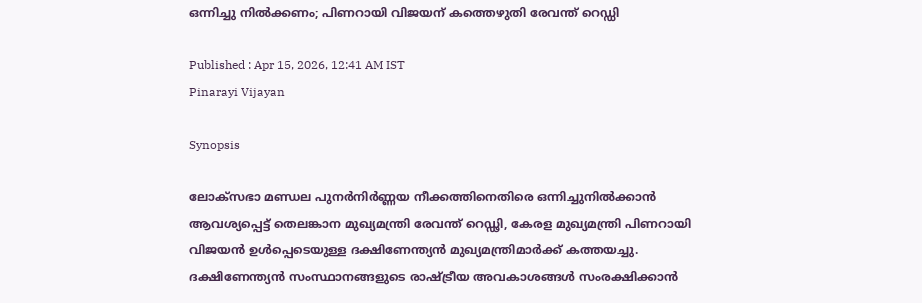ഒന്നിച്ചു നിൽക്കണം; പിണറായി വിജയന് കത്തെഴുതി രേവന്ത് റെഡ്ഡി

Published : Apr 15, 2026, 12:41 AM IST
Pinarayi Vijayan

Synopsis

ലോക്സഭാ മണ്ഡല പുനർനിർണ്ണയ നീക്കത്തിനെതിരെ ഒന്നിച്ചുനിൽക്കാൻ ആവശ്യപ്പെട്ട് തെലങ്കാന മുഖ്യമന്ത്രി രേവന്ത് റെഡ്ഢി, കേരള മുഖ്യമന്ത്രി പിണറായി വിജയൻ ഉൾപ്പെടെയുള്ള ദക്ഷിണേന്ത്യൻ മുഖ്യമന്ത്രിമാർക്ക് കത്തയച്ചു. ദക്ഷിണേന്ത്യൻ സംസ്ഥാനങ്ങളുടെ രാഷ്ട്രീയ അവകാശങ്ങൾ സംരക്ഷിക്കാൻ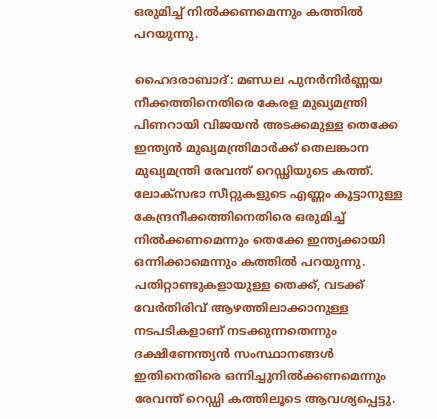ഒരുമിച്ച് നിൽക്കണമെന്നും കത്തിൽ പറയുന്നു.

ഹൈദരാബാദ്: മണ്ഡല പുനർനിർണ്ണയ നീക്കത്തിനെതിരെ കേരള മുഖ്യമന്ത്രി പിണറായി വിജയൻ അടക്കമുള്ള തെക്കേ ഇന്ത്യൻ മുഖ്യമന്ത്രിമാർക്ക് തെലങ്കാന മുഖ്യമന്ത്രി രേവന്ത് റെഡ്ഢിയുടെ കത്ത്. ലോക്സഭാ സീറ്റുകളുടെ എണ്ണം കൂട്ടാനുള്ള കേന്ദ്രനീക്കത്തിനെതിരെ ഒരുമിച്ച് നിൽക്കണമെന്നും തെക്കേ ഇന്ത്യക്കായി ഒന്നിക്കാമെന്നും കത്തിൽ പറയുന്നു. പതിറ്റാണ്ടുകളായുള്ള തെക്ക്, വടക്ക് വേർതിരിവ് ആഴത്തിലാക്കാനുള്ള നടപടികളാണ് നടക്കുന്നതെന്നും ദക്ഷിണേന്ത്യൻ സംസ്ഥാനങ്ങള്‍ ഇതിനെതിരെ ഒന്നിച്ചുനിൽക്കണമെന്നും രേവന്ത് റെഡ്ഡി കത്തിലൂടെ ആവശ്യപ്പെട്ടു.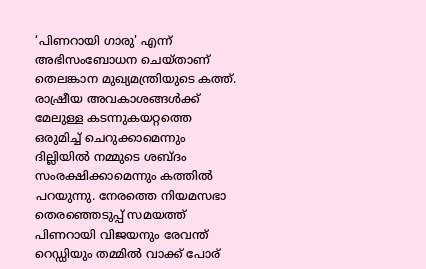‘പിണറായി ഗാരു' എന്ന് അഭിസംബോധന ചെയ്താണ് തെലങ്കാന മുഖ്യമന്ത്രിയുടെ കത്ത്. രാഷ്രീയ അവകാശങ്ങൾക്ക് മേലുള്ള കടന്നുകയറ്റത്തെ ഒരുമിച്ച് ചെറുക്കാമെന്നും ദില്ലിയിൽ നമ്മുടെ ശബ്ദം സംരക്ഷിക്കാമെന്നും കത്തിൽ പറയുന്നു. നേരത്തെ നിയമസഭാ തെരഞ്ഞെടുപ്പ് സമയത്ത് പിണറായി വിജയനും രേവന്ത് റെഡ്ഡിയും തമ്മിൽ വാക്ക് പോര്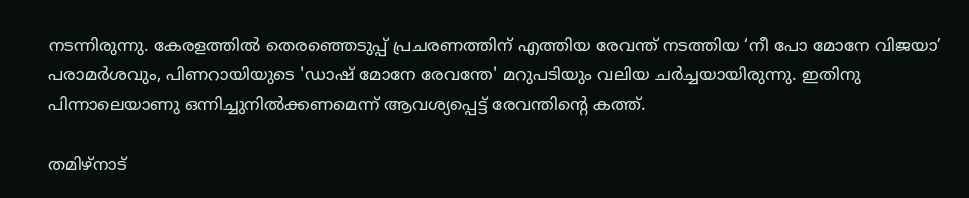നടന്നിരുന്നു. കേരളത്തിൽ തെരഞ്ഞെടുപ്പ് പ്രചരണത്തിന് എത്തിയ രേവന്ത് നടത്തിയ ‘നീ പോ മോനേ വിജയാ’ പരാമർശവും, പിണറായിയുടെ 'ഡാഷ് മോനേ രേവന്തേ' മറുപടിയും വലിയ ചർച്ചയായിരുന്നു. ഇതിനു പിന്നാലെയാണു ഒന്നിച്ചുനിൽക്കണമെന്ന് ആവശ്യപ്പെട്ട് രേവന്തിന്റെ കത്ത്.

തമിഴ്നാട്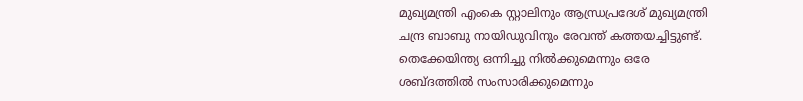മുഖ്യമന്ത്രി എംകെ സ്റ്റാലിനും ആന്ധ്രപ്രദേശ് മുഖ്യമന്ത്രി ചന്ദ്ര ബാബു നായിഡുവിനും രേവന്ത് കത്തയച്ചിട്ടുണ്ട്. തെക്കേയിന്ത്യ ഒന്നിച്ചു നിൽക്കുമെന്നും ഒരേ ശബ്ദത്തിൽ സംസാരിക്കുമെന്നും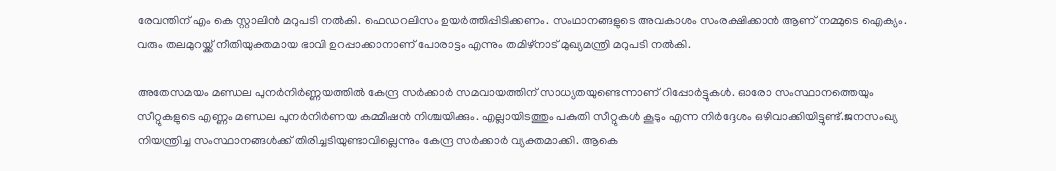രേവന്തിന് എം കെ സ്റ്റാലിൻ മറുപടി നൽകി. ഫെഡറലിസം ഉയർത്തിപ്പിടിക്കണം. സംഥാനങ്ങളുടെ അവകാശം സംരക്ഷിക്കാൻ ആണ് നമ്മുടെ ഐക്യം. വരും തലമുറയ്ക്ക് നീതിയുക്തമായ ഭാവി ഉറപ്പാക്കാനാണ് പോരാട്ടം എന്നും തമിഴ്നാട്‌ മുഖ്യമന്ത്രി മറുപടി നൽകി.

അതേസമയം മണ്ഡല പുനർനിർണ്ണയത്തിൽ കേന്ദ്ര സർക്കാർ സമവായത്തിന് സാധ്യതയുണ്ടെന്നാണ് റിപ്പോർട്ടുകൾ. ഓരോ സംസ്ഥാനത്തെയും സീറ്റുകളുടെ എണ്ണം മണ്ഡല പുനർനിർണയ കമ്മീഷൻ നിശ്ചയിക്കും. എല്ലായിടത്തും പകുതി സീറ്റുകൾ കൂടും എന്ന നിർദ്ദേശം ഒഴിവാക്കിയിട്ടുണ്ട്.ജനസംഖ്യ നിയന്ത്രിച്ച സംസ്ഥാനങ്ങൾക്ക് തിരിച്ചടിയുണ്ടാവില്ലെന്നും കേന്ദ്ര സർക്കാർ വ്യക്തമാക്കി. ആകെ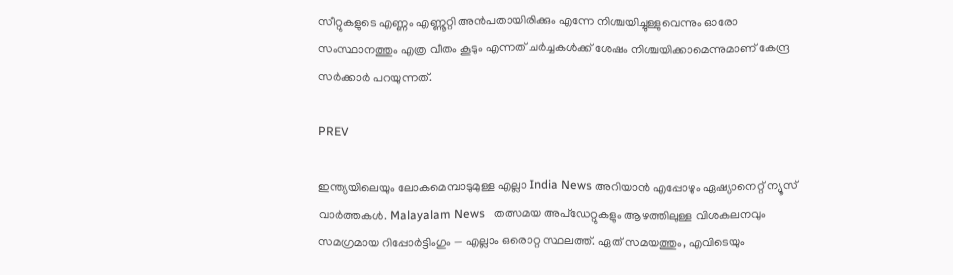സീറ്റുകളുടെ എണ്ണം എണ്ണൂറ്റി അൻപതായിരിക്കും എന്നേ നിശ്ചയിച്ചുള്ളുവെന്നും ഓരോ സംസ്ഥാനത്തും എത്ര വീതം കൂടും എന്നത് ചർച്ചകൾക്ക് ശേഷം നിശ്ചയിക്കാമെന്നുമാണ് കേന്ദ്ര സർക്കാർ പറയുന്നത്.

PREV

ഇന്ത്യയിലെയും ലോകമെമ്പാടുമുള്ള എല്ലാ India News അറിയാൻ എപ്പോഴും ഏഷ്യാനെറ്റ് ന്യൂസ് വാർത്തകൾ. Malayalam News   തത്സമയ അപ്‌ഡേറ്റുകളും ആഴത്തിലുള്ള വിശകലനവും സമഗ്രമായ റിപ്പോർട്ടിംഗും — എല്ലാം ഒരൊറ്റ സ്ഥലത്ത്. ഏത് സമയത്തും, എവിടെയും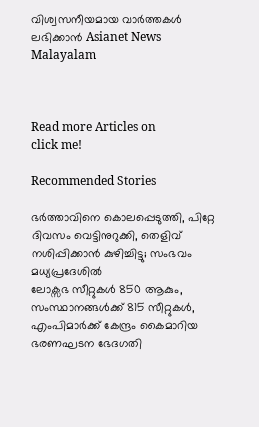വിശ്വസനീയമായ വാർത്തകൾ ലഭിക്കാൻ Asianet News Malayalam



Read more Articles on
click me!

Recommended Stories

ഭർത്താവിനെ കൊലപ്പെടുത്തി, പിറ്റേ ദിവസം വെട്ടിനുറുക്കി, തെളിവ് നശിപ്പിക്കാൻ കുഴിച്ചിട്ടു; സംഭവം മധ്യപ്രദേശിൽ
ലോക്സഭ സീറ്റുകൾ 850 ആകും, സംസ്ഥാനങ്ങൾക്ക് 815 സീറ്റുകൾ, എംപിമാർക്ക് കേന്ദ്രം കൈമാറിയ ഭരണഘടന ഭേദഗതി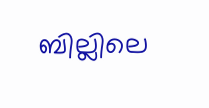ബില്ലിലെ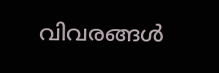വിവരങ്ങൾ